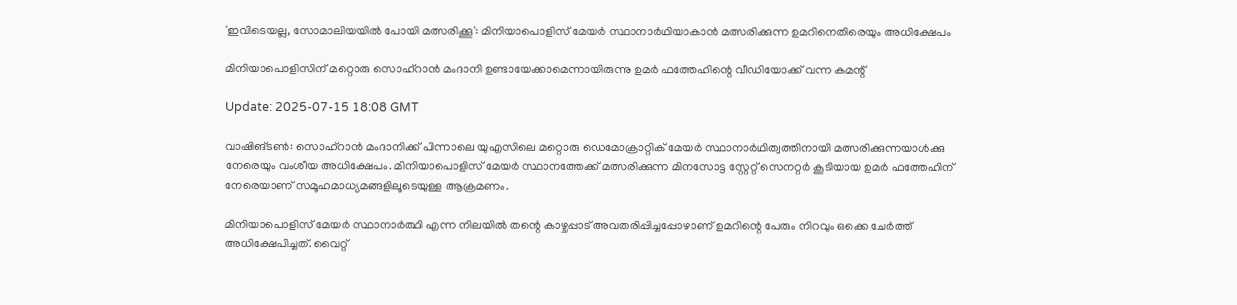'ഇവിടെയല്ല, സോമാലിയയിൽ പോയി മത്സരിക്കൂ': മിനിയാപൊളിസ് മേയർ സ്ഥാനാര്‍ഥിയാകാന്‍ മത്സരിക്കുന്ന ഉമറിനെതിരെയും അധിക്ഷേപം

മിനിയാപൊളിസിന് മറ്റൊരു സൊഹ്‌റാൻ മംദാനി ഉണ്ടായേക്കാമെന്നായിരുന്നു ഉമര്‍ ഫത്തേഹിന്റെ വീഡിയോക്ക് വന്ന കമന്റ്

Update: 2025-07-15 18:08 GMT

വാഷിങ്ടണ്‍: സൊഹ്റാന്‍ മംദാനിക്ക് പിന്നാലെ യുഎസിലെ മറ്റൊരു ഡെമോക്രാറ്റിക് മേയര്‍ സ്ഥാനാര്‍ഥിത്വത്തിനായി മത്സരിക്കുന്നയാള്‍ക്കു നേരെയും വംശീയ അധിക്ഷേപം. മിനിയാപൊളിസ് മേയർ സ്ഥാനത്തേക്ക് മത്സരിക്കുന്ന മിനസോട്ട സ്റ്റേറ്റ് സെനറ്റര്‍ കൂടിയായ ഉമര്‍ ഫത്തേഹിന് നേരെയാണ് സമൂഹമാധ്യമങ്ങളിലൂടെയുള്ള ആക്രമണം.

മിനിയാപൊളിസ് മേയർ സ്ഥാനാർത്ഥി എന്ന നിലയിൽ തന്റെ കാഴ്ചപ്പാട് അവതരിപ്പിച്ചപ്പോഴാണ് ഉമറിന്റെ പേരും നിറവും ഒക്കെ ചേര്‍ത്ത് അധിക്ഷേപിച്ചത്. വൈറ്റ്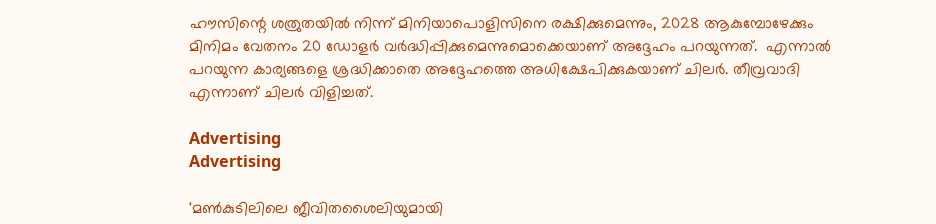ഹൗസിന്റെ ശത്രുതയിൽ നിന്ന് മിനിയാപൊളിസിനെ രക്ഷിക്കുമെന്നും, 2028 ആകുമ്പോഴേക്കും മിനിമം വേതനം 20 ഡോളർ വർദ്ധിപ്പിക്കുമെന്നുമൊക്കെയാണ് അദ്ദേഹം പറയുന്നത്.  എന്നാല്‍ പറയുന്ന കാര്യങ്ങളെ ശ്രദ്ധിക്കാതെ അദ്ദേഹത്തെ അധിക്ഷേപിക്കുകയാണ് ചിലര്‍. തീവ്രവാദി എന്നാണ് ചിലര്‍ വിളിച്ചത്.

Advertising
Advertising

'മൺകുടിലിലെ ജീവിതശൈലിയുമായി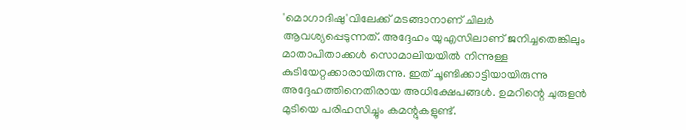'മൊഗാദിഷു'വിലേക്ക് മടങ്ങാനാണ് ചിലര്‍ ആവശ്യപ്പെടുന്നത്. അദ്ദേഹം യുഎസിലാണ് ജനിച്ചതെങ്കിലും മാതാപിതാക്കൾ സൊമാലിയയിൽ നിന്നുള്ള കുടിയേറ്റക്കാരായിരുന്നു. ഇത് ചൂണ്ടിക്കാട്ടിയായിരുന്നു അദ്ദേഹത്തിനെതിരായ അധിക്ഷേപങ്ങള്‍. ഉമറിന്റെ ചുരുളന്‍ മുടിയെ പരിഹസിച്ചും കമന്റുകളുണ്ട്.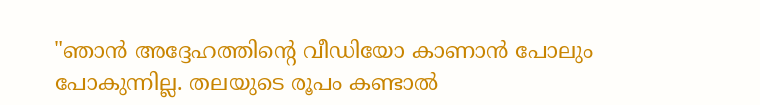"ഞാൻ അദ്ദേഹത്തിന്റെ വീഡിയോ കാണാൻ പോലും പോകുന്നില്ല. തലയുടെ രൂപം കണ്ടാല്‍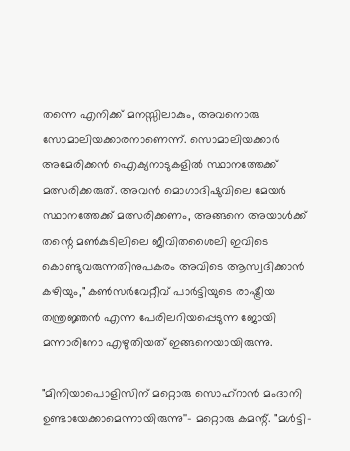തന്നെ എനിക്ക് മനസ്സിലാകും, അവനൊരു സോമാലിയക്കാരനാണെന്ന്. സൊമാലിയക്കാർ അമേരിക്കൻ ഐക്യനാടുകളിൽ സ്ഥാനത്തേക്ക് മത്സരിക്കരുത്. അവൻ മൊഗാദിഷുവിലെ മേയർ സ്ഥാനത്തേക്ക് മത്സരിക്കണം, അങ്ങനെ അയാൾക്ക് തന്റെ മൺകുടിലിലെ ജീവിതശൈലി ഇവിടെ കൊണ്ടുവരുന്നതിനുപകരം അവിടെ ആസ്വദിക്കാൻ കഴിയും," കൺസർവേറ്റീവ് പാര്‍ട്ടിയുടെ രാഷ്ട്രീയ തന്ത്രജ്ഞൻ എന്ന പേരിലറിയപ്പെടുന്ന ജോയി മന്നാരിനോ എഴുതിയത് ഇങ്ങനെയായിരുന്നു.

"മിനിയാപൊളിസിന് മറ്റൊരു സൊഹ്‌റാൻ മംദാനി ഉണ്ടായേക്കാമെന്നായിരുന്നു''- മറ്റൊരു കമന്റ്. "മൾട്ടി-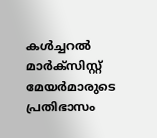കൾച്ചറൽ മാർക്സിസ്റ്റ് മേയർമാരുടെ പ്രതിഭാസം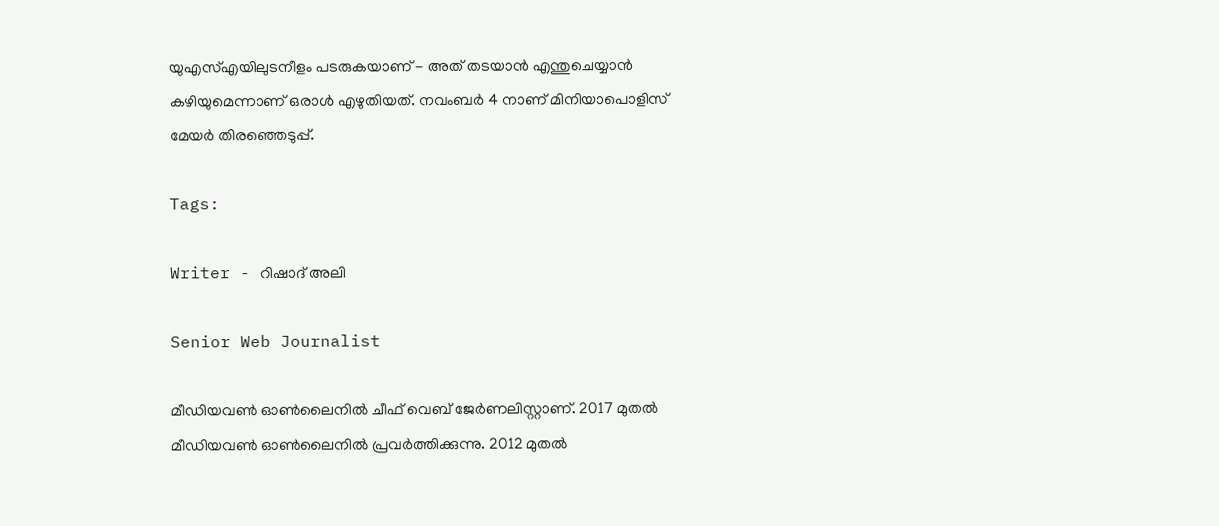യുഎസ്എയിലുടനീളം പടരുകയാണ് - അത് തടയാൻ എന്തുചെയ്യാൻ കഴിയുമെന്നാണ് ഒരാള്‍ എഴുതിയത്. നവംബർ 4 നാണ് മിനിയാപൊളിസ് മേയർ തിരഞ്ഞെടുപ്പ്.

Tags:

Writer - റിഷാദ് അലി

Senior Web Journalist

മീഡിയവൺ ഓൺലൈനിൽ ചീഫ് വെബ് ജേർണലിസ്റ്റാണ്. 2017 മുതൽ മീഡിയവൺ ഓൺലൈനിൽ പ്രവർത്തിക്കുന്നു. 2012 മുതൽ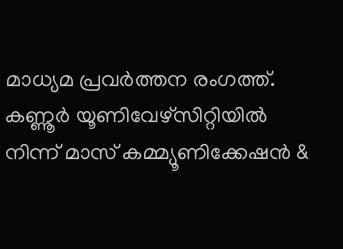മാധ്യമ പ്രവർത്തന രംഗത്ത്. കണ്ണൂര്‍ യൂണിവേഴ്‌സിറ്റിയിൽ നിന്ന് മാസ് കമ്മ്യൂണിക്കേഷന്‍ &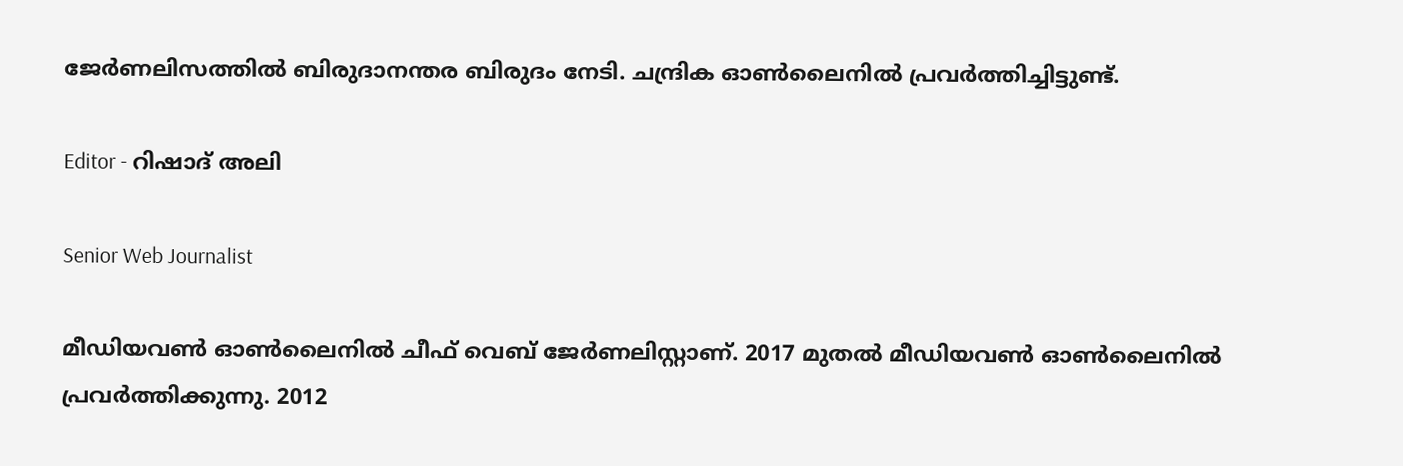ജേര്‍ണലിസത്തില്‍ ബിരുദാനന്തര ബിരുദം നേടി. ചന്ദ്രിക ഓണ്‍ലൈനില്‍ പ്രവര്‍ത്തിച്ചിട്ടുണ്ട്.

Editor - റിഷാദ് അലി

Senior Web Journalist

മീഡിയവൺ ഓൺലൈനിൽ ചീഫ് വെബ് ജേർണലിസ്റ്റാണ്. 2017 മുതൽ മീഡിയവൺ ഓൺലൈനിൽ പ്രവർത്തിക്കുന്നു. 2012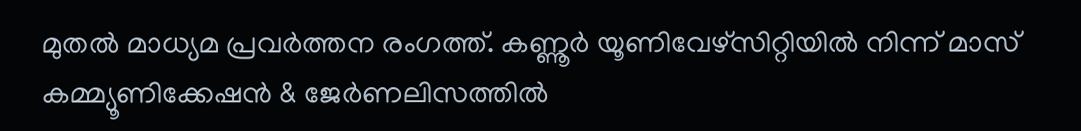മുതൽ മാധ്യമ പ്രവർത്തന രംഗത്ത്. കണ്ണൂര്‍ യൂണിവേഴ്‌സിറ്റിയിൽ നിന്ന് മാസ് കമ്മ്യൂണിക്കേഷന്‍ & ജേര്‍ണലിസത്തില്‍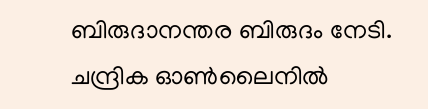ബിരുദാനന്തര ബിരുദം നേടി. ചന്ദ്രിക ഓണ്‍ലൈനില്‍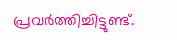പ്രവര്‍ത്തിച്ചിട്ടുണ്ട്.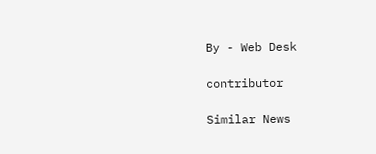By - Web Desk

contributor

Similar News